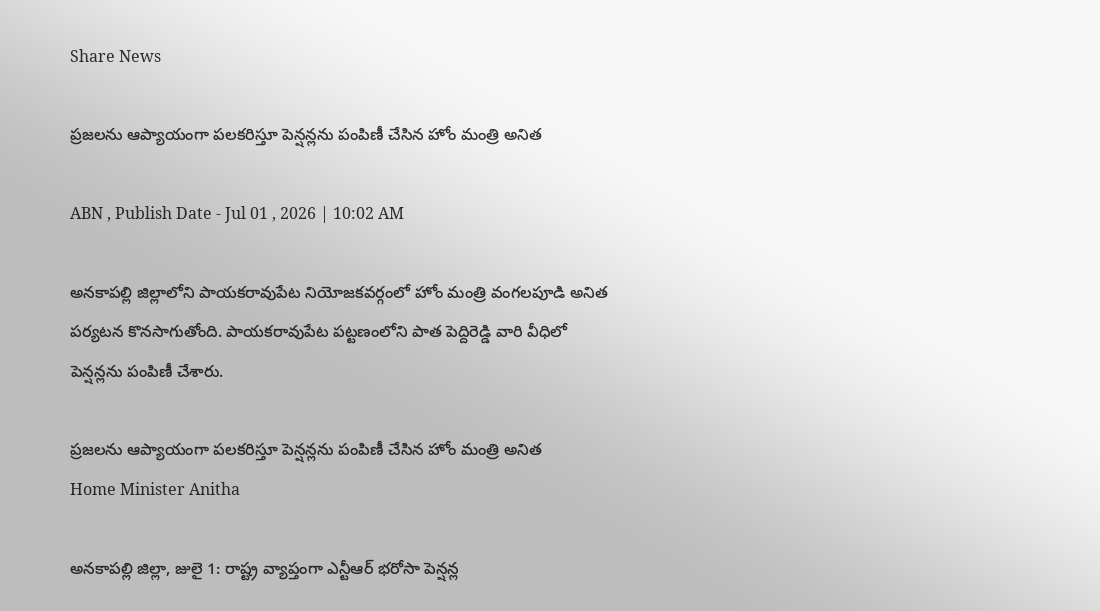Share News

ప్రజలను ఆప్యాయంగా పలకరిస్తూ పెన్షన్లను పంపిణీ చేసిన హోం మంత్రి అనిత

ABN , Publish Date - Jul 01 , 2026 | 10:02 AM

అనకాపల్లి జిల్లాలోని పాయకరావుపేట నియోజకవర్గంలో హోం మంత్రి వంగలపూడి అనిత పర్యటన కొనసాగుతోంది. పాయకరావుపేట పట్టణంలోని పాత పెద్దిరెడ్డి వారి వీధిలో పెన్షన్లను పంపిణీ చేశారు.

ప్రజలను ఆప్యాయంగా పలకరిస్తూ పెన్షన్లను పంపిణీ చేసిన హోం మంత్రి అనిత
Home Minister Anitha

అనకాపల్లి జిల్లా, జులై 1: రాష్ట్ర వ్యాప్తంగా ఎన్టీఆర్ భరోసా పెన్షన్ల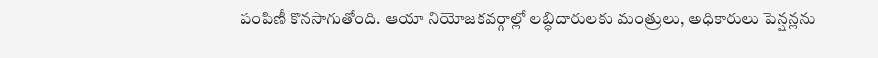పంపిణీ కొనసాగుతోంది. ఆయా నియోజకవర్గాల్లో లబ్ధిదారులకు మంత్రులు, అధికారులు పెన్షన్లను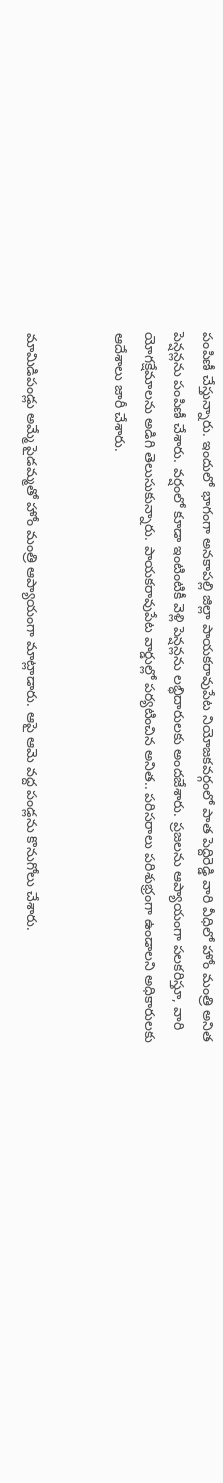పంపిణీ చేస్తున్నారు. ఇందులో భాగంగా అనకాపల్లి జిల్లా పాయకరావుపేట నియోజకవర్గంలో పాత పెద్దిరెడ్డి వారి వీధిలో హోం మంత్రి అనిత పెన్షన్లను పంపిణీ చేశారు. వర్షంలో కూడా ఇంటింటికీ వెళ్లి పెన్షన్లను లబ్ధిదారులకు అందజేశారు. ప్రజలను ఆప్యాయంగా పలకరిస్తూ, వారి యోగక్షేమాలను అడిగి తెలుసుకున్నారు. పాయకరావుపేట వార్డుల్లో పర్యటించిన అనిత.. పరిసరాలు పరిశుభ్రంగా ఉండాలని అధికారులకు ఆదేశాలు జారీ చేశారు.


మామిడిపండ్లు అమ్మే పైడమ్మతో హోం మంత్రి ఆప్యాయంగా మాట్లాడారు. ఆపై ఆమె వద్ద పండ్లను కొనుగోలు చేశారు.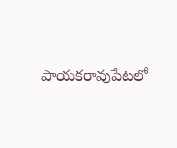పాయకరావుపేటలో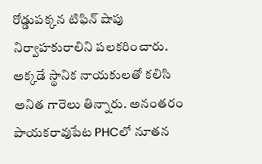రోడ్డుపక్కన టిఫిన్ షాపు నిర్వాహకురాలిని పలకరించారు. అక్కడే స్థానిక నాయకులతో కలిసి అనిత గారెలు తిన్నారు. అనంతరం పాయకరావుపేట PHCలో నూతన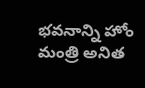భవనాన్ని హోం మంత్రి అనిత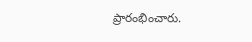ప్రారంభించారు.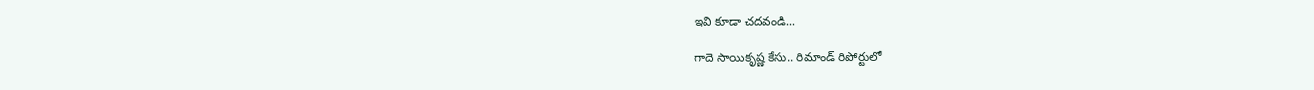ఇవి కూడా చదవండి...

గాదె సాయికృష్ణ కేసు.. రిమాండ్ రిపోర్టులో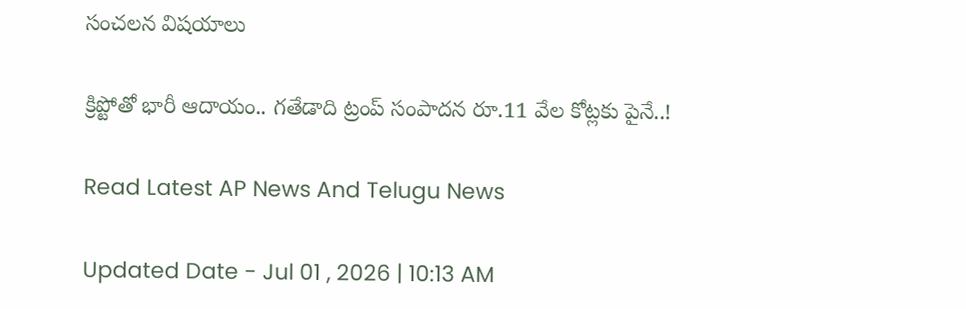సంచలన విషయాలు

క్రిప్టోతో భారీ ఆదాయం.. గతేడాది ట్రంప్ సంపాదన రూ.11 వేల కోట్లకు పైనే..!

Read Latest AP News And Telugu News

Updated Date - Jul 01 , 2026 | 10:13 AM